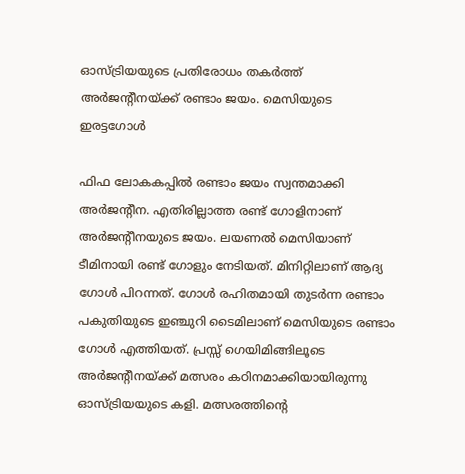ഓസ്ട്രിയയുടെ പ്രതിരോധം തകർത്ത് അർജന്റീനയ്ക്ക് രണ്ടാം ജയം. മെസിയുടെ ഇരട്ടഗോൾ

ഫിഫ ലോകകപ്പിൽ രണ്ടാം ജയം സ്വന്തമാക്കി അർജന്റീന. എതിരില്ലാത്ത രണ്ട് ഗോളിനാണ് അർജന്റീനയുടെ ജയം. ലയണൽ മെസിയാണ് ടീമിനായി രണ്ട് ഗോളും നേടിയത്. മിനിറ്റിലാണ് ആദ്യ ഗോൾ പിറന്നത്. ഗോൾ രഹിതമായി തുടർന്ന രണ്ടാം പകുതിയുടെ ഇഞ്ചുറി ടൈമിലാണ് മെസിയുടെ രണ്ടാം ഗോൾ എത്തിയത്. പ്രസ്സ് ഗെയിമിങ്ങിലൂടെ അർജന്റീനയ്ക്ക് മത്സരം കഠിനമാക്കിയായിരുന്നു ഓസ്ട്രിയയുടെ കളി. മത്സരത്തിന്റെ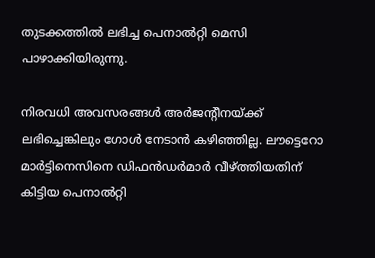തുടക്കത്തിൽ ലഭിച്ച പെനാൽറ്റി മെസി പാഴാക്കിയിരുന്നു.

നിരവധി അവസരങ്ങൾ അർജന്റീനയ്ക്ക് ലഭിച്ചെങ്കിലും ഗോൾ നേടാൻ കഴിഞ്ഞില്ല. ലൗട്ടെറോ മാർട്ടിനെസിനെ ഡിഫൻഡർമാർ വീഴ്ത്തിയതിന് കിട്ടിയ പെനാൽറ്റി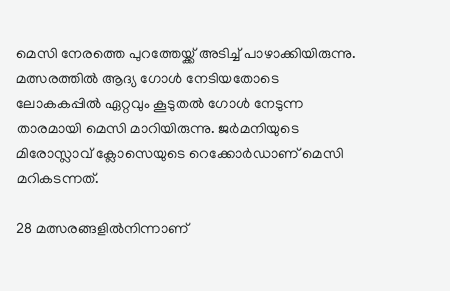മെസി നേരത്തെ പുറത്തേയ്ക്ക് അടിച്ച് പാഴാക്കിയിരുന്നു. മത്സരത്തിൽ‍ ആദ്യ ഗോൾ നേടിയതോടെ ലോകകപ്പിൽ ഏറ്റവും കൂടുതൽ ഗോൾ നേടുന്ന താരമായി മെസി മാറിയിരുന്നു. ജർമനിയുടെ മിരോസ്ലാവ് ക്ലോസെയുടെ റെക്കോർഡാണ് മെസി മറികടന്നത്.

28 മത്സരങ്ങളിൽനിന്നാണ്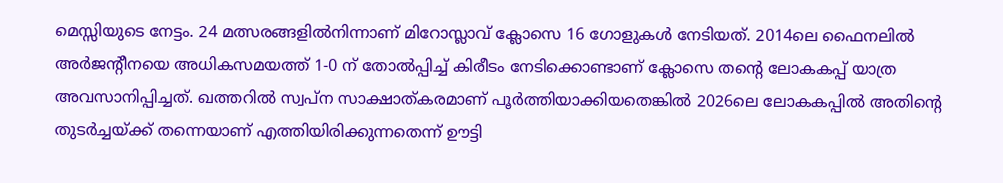മെസ്സിയുടെ നേട്ടം. 24 മത്സരങ്ങളിൽനിന്നാണ് മിറോസ്ലാവ് ക്ലോസെ 16 ഗോളുകൾ നേടിയത്. 2014ലെ ഫൈനലിൽ അർജന്റീനയെ അധികസമയത്ത് 1-0 ന് തോൽപ്പിച്ച് കിരീടം നേടിക്കൊണ്ടാണ് ക്ലോസെ തന്റെ ലോകകപ്പ് യാത്ര അവസാനിപ്പിച്ചത്. ഖത്തറിൽ സ്വപ്ന സാക്ഷാത്കരമാണ് പൂർത്തിയാക്കിയതെങ്കിൽ 2026ലെ ലോകകപ്പിൽ അതിന്റെ തുടർച്ചയ്ക്ക് തന്നെയാണ് എത്തിയിരിക്കുന്നതെന്ന് ഊട്ടി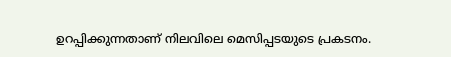ഉറപ്പിക്കുന്നതാണ് നിലവിലെ മെസിപ്പടയുടെ പ്രകടനം.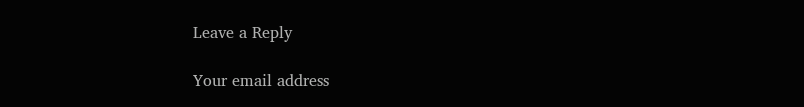Leave a Reply

Your email address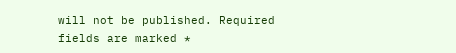will not be published. Required fields are marked *